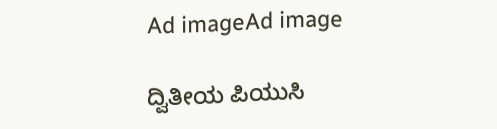Ad imageAd image

ದ್ವಿತೀಯ ಪಿಯುಸಿ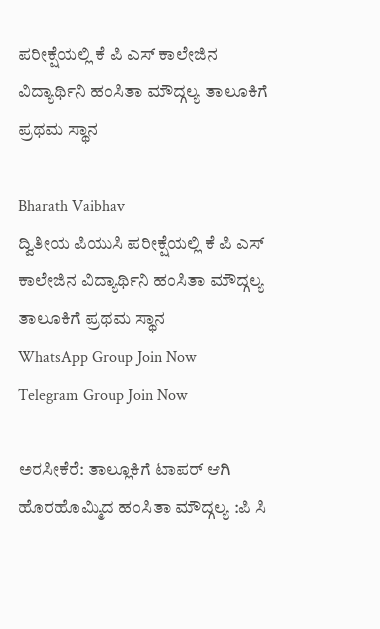ಪರೀಕ್ಷೆಯಲ್ಲಿ ಕೆ ಪಿ ಎಸ್ ಕಾಲೇಜಿನ ವಿದ್ಯಾರ್ಥಿನಿ ಹಂಸಿತಾ ಮೌದ್ಗಲ್ಯ ತಾಲೂಕಿಗೆ ಪ್ರಥಮ ಸ್ಥಾನ

Bharath Vaibhav
ದ್ವಿತೀಯ ಪಿಯುಸಿ ಪರೀಕ್ಷೆಯಲ್ಲಿ ಕೆ ಪಿ ಎಸ್ ಕಾಲೇಜಿನ ವಿದ್ಯಾರ್ಥಿನಿ ಹಂಸಿತಾ ಮೌದ್ಗಲ್ಯ ತಾಲೂಕಿಗೆ ಪ್ರಥಮ ಸ್ಥಾನ
WhatsApp Group Join Now
Telegram Group Join Now

ಅರಸೀಕೆರೆ: ತಾಲ್ಲೂಕಿಗೆ ಟಾಪರ್ ಆಗಿ ಹೊರಹೊಮ್ಮಿದ ಹಂಸಿತಾ ಮೌದ್ಗಲ್ಯ :ಪಿ ಸಿ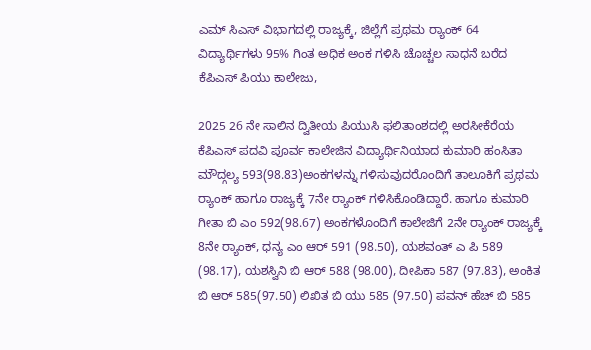ಎಮ್ ಸಿಎಸ್ ವಿಭಾಗದಲ್ಲಿ ರಾಜ್ಯಕ್ಕೆ, ಜಿಲ್ಲೆಗೆ ಪ್ರಥಮ ರ‌್ಯಾಂಕ್ 64 ವಿದ್ಯಾರ್ಥಿಗಳು 95% ಗಿಂತ ಅಧಿಕ ಅಂಕ ಗಳಿಸಿ ಚೊಚ್ಚಲ ಸಾಧನೆ ಬರೆದ ಕೆಪಿಎಸ್ ಪಿಯು ಕಾಲೇಜು,

2025 26 ನೇ ಸಾಲಿನ ದ್ವಿತೀಯ ಪಿಯುಸಿ ಫಲಿತಾಂಶದಲ್ಲಿ ಅರಸೀಕೆರೆಯ ಕೆಪಿಎಸ್ ಪದವಿ ಪೂರ್ವ ಕಾಲೇಜಿನ ವಿದ್ಯಾರ್ಥಿನಿಯಾದ ಕುಮಾರಿ ಹಂಸಿತಾ ಮೌದ್ಗಲ್ಯ 593(98.83)ಅಂಕಗಳನ್ನು ಗಳಿಸುವುದರೊಂದಿಗೆ ತಾಲೂಕಿಗೆ ಪ್ರಥಮ ರ‌್ಯಾಂಕ್ ಹಾಗೂ ರಾಜ್ಯಕ್ಕೆ 7ನೇ ರ‌್ಯಾಂಕ್ ಗಳಿಸಿಕೊಂಡಿದ್ದಾರೆ. ಹಾಗೂ ಕುಮಾರಿ ಗೀತಾ ಬಿ ಎಂ 592(98.67) ಅಂಕಗಳೊಂದಿಗೆ ಕಾಲೇಜಿಗೆ 2ನೇ ರ‌್ಯಾಂಕ್ ರಾಜ್ಯಕ್ಕೆ 8ನೇ ರ‌್ಯಾಂಕ್, ಧನ್ಯ ಎಂ ಆರ್ 591 (98.50), ಯಶವಂತ್ ಎ ಪಿ 589 (98.17), ಯಶಸ್ವಿನಿ ಬಿ ಆರ್ 588 (98.00), ದೀಪಿಕಾ 587 (97.83), ಅಂಕಿತ ಬಿ ಆರ್ 585(97.50) ಲಿಖಿತ ಬಿ ಯು 585 (97.50) ಪವನ್ ಹೆಚ್ ಬಿ 585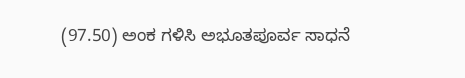(97.50) ಅಂಕ ಗಳಿಸಿ ಅಭೂತಪೂರ್ವ ಸಾಧನೆ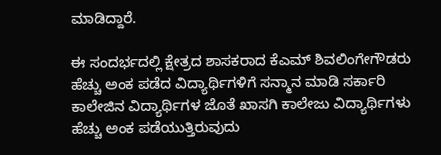ಮಾಡಿದ್ದಾರೆ.

ಈ ಸಂದರ್ಭದಲ್ಲಿ ಕ್ಷೇತ್ರದ ಶಾಸಕರಾದ ಕೆಎಮ್ ಶಿವಲಿಂಗೇಗೌಡರು ಹೆಚ್ಚು ಅಂಕ ಪಡೆದ ವಿದ್ಯಾರ್ಥಿಗಳಿಗೆ ಸನ್ಮಾನ ಮಾಡಿ ಸರ್ಕಾರಿ ಕಾಲೇಜಿನ ವಿದ್ಯಾರ್ಥಿಗಳ ಜೊತೆ ಖಾಸಗಿ ಕಾಲೇಜು ವಿದ್ಯಾರ್ಥಿಗಳು ಹೆಚ್ಚು ಅಂಕ ಪಡೆಯುತ್ತಿರುವುದು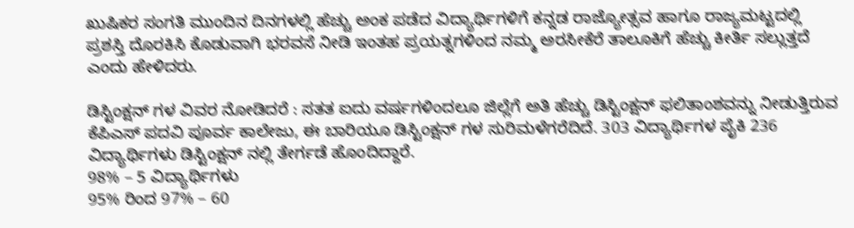ಖುಷಿಕರ ಸಂಗತಿ ಮುಂದಿನ ದಿನಗಳಲ್ಲಿ ಹೆಚ್ಚು ಅಂಕ ಪಡೆದ ವಿದ್ಯಾರ್ಥಿಗಳಿಗೆ ಕನ್ನಡ ರಾಜ್ಯೋತ್ಸವ ಹಾಗೂ ರಾಜ್ಯಮಟ್ಟದಲ್ಲಿ ಪ್ರಶಸ್ತಿ ದೊರಕಿಸಿ ಕೊಡುವಾಗಿ ಭರವಸೆ ನೀಡಿ ಇಂತಹ ಪ್ರಯತ್ನಗಳಿಂದ ನಮ್ಮ ಅರಸೀಕೆರೆ ತಾಲೂಕಿಗೆ ಹೆಚ್ಚು ಕೀರ್ತಿ ಸಲ್ಲುತ್ತದೆ ಎಂದು ಹೇಳಿದರು.

ಡಿಸ್ಟಿಂಕ್ಷನ್ ಗಳ ವಿವರ ನೋಡಿದರೆ : ಸತತ ಐದು ವರ್ಷಗಳಿಂದಲೂ ಜಿಲ್ಲೆಗೆ ಅತಿ ಹೆಚ್ಚು ಡಿಸ್ಟಿಂಕ್ಷನ್ ಫಲಿತಾಂಶವನ್ನು ನೀಡುತ್ತಿರುವ ಕೆಪಿಎಸ್ ಪದವಿ ಪೂರ್ವ ಕಾಲೇಜು, ಈ ಬಾರಿಯೂ ಡಿಸ್ಟಿಂಕ್ಷನ್ ಗಳ ಸುರಿಮಳೆಗರೆದಿದೆ. 303 ವಿದ್ಯಾರ್ಥಿಗಳ ಪೈಕಿ 236 ವಿದ್ಯಾರ್ಥಿಗಳು ಡಿಸ್ಟಿಂಕ್ಷನ್ ನಲ್ಲಿ ತೇರ್ಗಡೆ ಹೊಂದಿದ್ದಾರೆ.
98% – 5 ವಿದ್ಯಾರ್ಥಿಗಳು
95% ರಿಂದ 97% – 60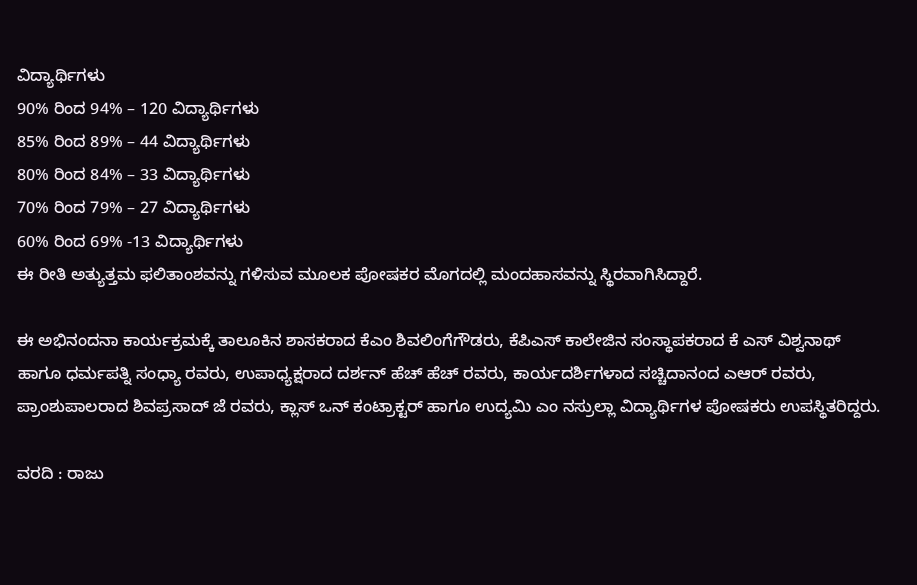ವಿದ್ಯಾರ್ಥಿಗಳು
90% ರಿಂದ 94% – 120 ವಿದ್ಯಾರ್ಥಿಗಳು
85% ರಿಂದ 89% – 44 ವಿದ್ಯಾರ್ಥಿಗಳು
80% ರಿಂದ 84% – 33 ವಿದ್ಯಾರ್ಥಿಗಳು
70% ರಿಂದ 79% – 27 ವಿದ್ಯಾರ್ಥಿಗಳು
60% ರಿಂದ 69% -13 ವಿದ್ಯಾರ್ಥಿಗಳು
ಈ ರೀತಿ ಅತ್ಯುತ್ತಮ ಫಲಿತಾಂಶವನ್ನು ಗಳಿಸುವ ಮೂಲಕ ಪೋಷಕರ ಮೊಗದಲ್ಲಿ ಮಂದಹಾಸವನ್ನು ಸ್ಥಿರವಾಗಿಸಿದ್ದಾರೆ.

ಈ ಅಭಿನಂದನಾ ಕಾರ್ಯಕ್ರಮಕ್ಕೆ ತಾಲೂಕಿನ ಶಾಸಕರಾದ ಕೆಎಂ ಶಿವಲಿಂಗೆಗೌಡರು, ಕೆಪಿಎಸ್ ಕಾಲೇಜಿನ ಸಂಸ್ಥಾಪಕರಾದ ಕೆ ಎಸ್ ವಿಶ್ವನಾಥ್ ಹಾಗೂ ಧರ್ಮಪತ್ನಿ ಸಂಧ್ಯಾ ರವರು, ಉಪಾಧ್ಯಕ್ಷರಾದ ದರ್ಶನ್ ಹೆಚ್ ಹೆಚ್ ರವರು, ಕಾರ್ಯದರ್ಶಿಗಳಾದ ಸಚ್ಚಿದಾನಂದ ಎಆರ್ ರವರು, ಪ್ರಾಂಶುಪಾಲರಾದ ಶಿವಪ್ರಸಾದ್ ಜೆ ರವರು, ಕ್ಲಾಸ್ ಒನ್ ಕಂಟ್ರಾಕ್ಟರ್ ಹಾಗೂ ಉದ್ಯಮಿ ಎಂ ನಸ್ರುಲ್ಲಾ ವಿದ್ಯಾರ್ಥಿಗಳ ಪೋಷಕರು ಉಪಸ್ಥಿತರಿದ್ದರು.

ವರದಿ : ರಾಜು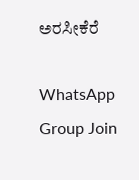ಅರಸೀಕೆರೆ

WhatsApp Group Join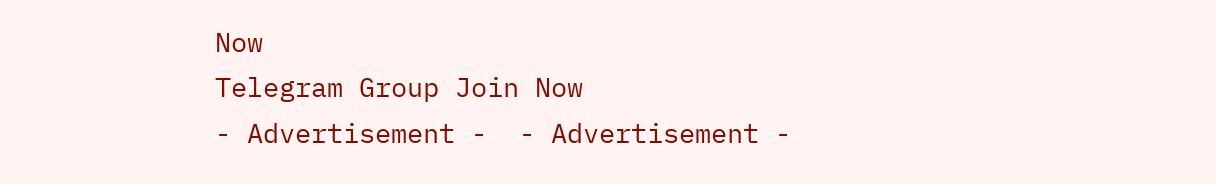Now
Telegram Group Join Now
- Advertisement -  - Advertisement -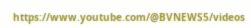https://www.youtube.com/@BVNEWS5/videos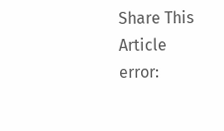Share This Article
error: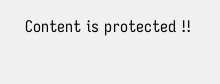Content is protected !!